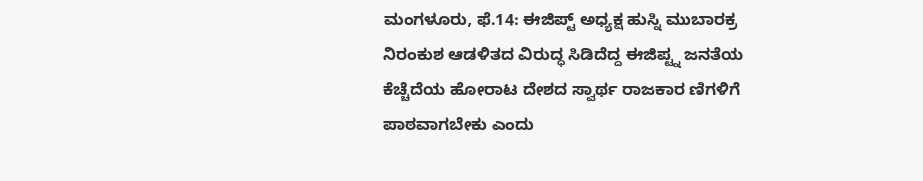ಮಂಗಳೂರು, ಫೆ.14: ಈಜಿಪ್ಟ್ ಅಧ್ಯಕ್ಷ ಹುಸ್ನಿ ಮುಬಾರಕ್ರ ನಿರಂಕುಶ ಆಡಳಿತದ ವಿರುದ್ಧ ಸಿಡಿದೆದ್ದ ಈಜಿಪ್ಟ್ನ ಜನತೆಯ ಕೆಚ್ಚೆದೆಯ ಹೋರಾಟ ದೇಶದ ಸ್ವಾರ್ಥ ರಾಜಕಾರ ಣಿಗಳಿಗೆ ಪಾಠವಾಗಬೇಕು ಎಂದು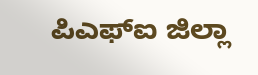ಪಿಎಫ್ಐ ಜಿಲ್ಲಾ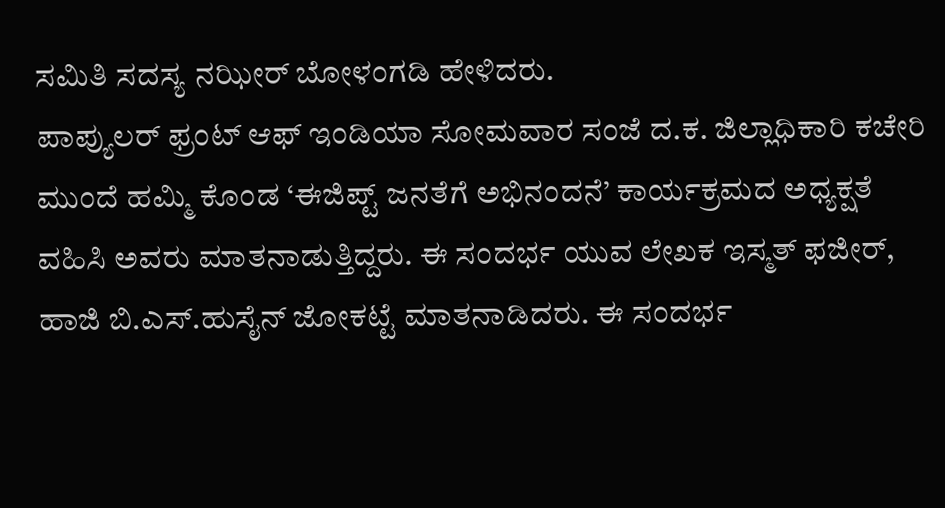ಸಮಿತಿ ಸದಸ್ಯ ನಝೀರ್ ಬೋಳಂಗಡಿ ಹೇಳಿದರು.
ಪಾಪ್ಯುಲರ್ ಫ್ರಂಟ್ ಆಫ್ ಇಂಡಿಯಾ ಸೋಮವಾರ ಸಂಜೆ ದ.ಕ. ಜಿಲ್ಲಾಧಿಕಾರಿ ಕಚೇರಿ ಮುಂದೆ ಹಮ್ಮಿ ಕೊಂಡ ‘ಈಜಿಪ್ಟ್ ಜನತೆಗೆ ಅಭಿನಂದನೆ’ ಕಾರ್ಯಕ್ರಮದ ಅಧ್ಯಕ್ಷತೆ ವಹಿಸಿ ಅವರು ಮಾತನಾಡುತ್ತಿದ್ದರು. ಈ ಸಂದರ್ಭ ಯುವ ಲೇಖಕ ಇಸ್ಮತ್ ಫಜೀರ್, ಹಾಜಿ ಬಿ.ಎಸ್.ಹುಸೈನ್ ಜೋಕಟ್ಟೆ ಮಾತನಾಡಿದರು. ಈ ಸಂದರ್ಭ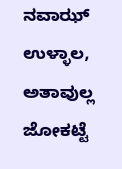ನವಾಝ್ ಉಳ್ಳಾಲ, ಅತಾವುಲ್ಲ ಜೋಕಟ್ಟೆ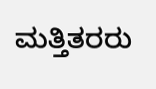ಮತ್ತಿತರರು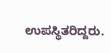ಉಪಸ್ಥಿತರಿದ್ದರು.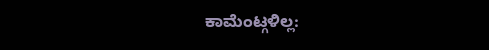ಕಾಮೆಂಟ್ಗಳಿಲ್ಲ: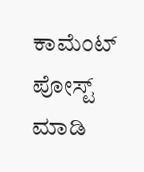ಕಾಮೆಂಟ್ ಪೋಸ್ಟ್ ಮಾಡಿ